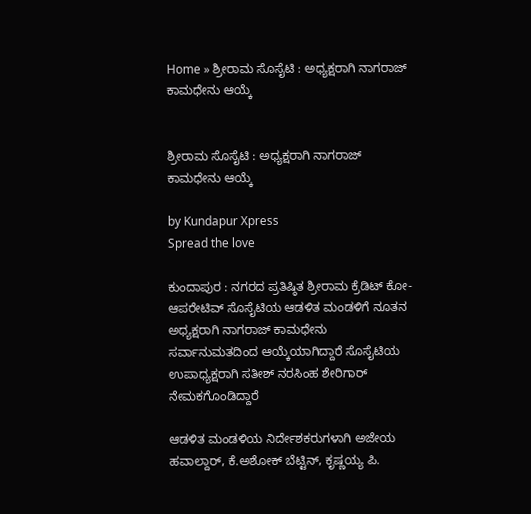Home » ಶ್ರೀರಾಮ ಸೊಸೈಟಿ : ಅಧ್ಯಕ್ಷರಾಗಿ ನಾಗರಾಜ್‌ ಕಾಮಧೇನು ಆಯ್ಕೆ


ಶ್ರೀರಾಮ ಸೊಸೈಟಿ : ಅಧ್ಯಕ್ಷರಾಗಿ ನಾಗರಾಜ್‌ ಕಾಮಧೇನು ಆಯ್ಕೆ

by Kundapur Xpress
Spread the love

ಕುಂದಾಪುರ : ನಗರದ ಪ್ರತಿಷ್ಠಿತ ಶ್ರೀರಾಮ ಕ್ರೆಡಿಟ್ ಕೋ-ಆಪರೇಟಿವ್ ಸೊಸೈಟಿಯ ಆಡಳಿತ ಮಂಡಳಿಗೆ ನೂತನ ಅಧ್ಯಕ್ಷರಾಗಿ ನಾಗರಾಜ್‌ ಕಾಮಧೇನು ಸರ್ವಾನುಮತದಿಂದ ಆಯ್ಕೆಯಾಗಿದ್ದಾರೆ ಸೊಸೈಟಿಯ ಉಪಾಧ್ಯಕ್ಷರಾಗಿ ಸತೀಶ್‌ ನರಸಿಂಹ ಶೇರಿಗಾರ್‌ ನೇಮಕಗೊಂಡಿದ್ದಾರೆ

ಆಡಳಿತ ಮಂಡಳಿಯ ನಿರ್ದೇಶಕರುಗಳಾಗಿ ಅಜೇಯ ಹವಾಲ್ದಾರ್, ಕೆ.ಅಶೋಕ್ ಬೆಟ್ಟಿನ್, ಕೃಷ್ಣಯ್ಯ ಪಿ.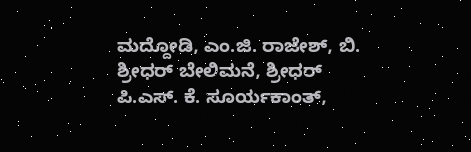ಮದ್ದೋಡಿ, ಎಂ.ಜಿ. ರಾಜೇಶ್, ಬಿ. ಶ್ರೀಧರ್ ಬೇಲಿಮನೆ, ಶ್ರೀಧರ್ ಪಿ.ಎಸ್. ಕೆ. ಸೂರ್ಯಕಾಂತ್,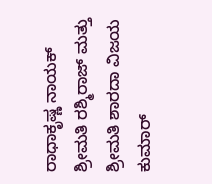ರಾಧಾಕೃಷ್ಣ ನಾಯಕ್  ಶ್ರೀಮತಿ ರಶ್ಮಿರಾಜ್ ಮತ್ತು ಶ್ರೀಮತಿ ಶಾರದಾ ವಿಜಯ ಕುಮಾರ್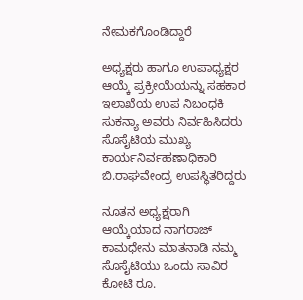ನೇಮಕಗೊಂಡಿದ್ದಾರೆ

ಅಧ್ಯಕ್ಷರು ಹಾಗೂ ಉಪಾಧ್ಯಕ್ಷರ ಆಯ್ಕೆ ಪ್ರಕ್ರೀಯೆಯನ್ನು ಸಹಕಾರ ಇಲಾಖೆಯ ಉಪ ನಿಬಂಧಕಿ ಸುಕನ್ಯಾ ಅವರು ನಿರ್ವಹಿಸಿದರು ಸೊಸೈಟಿಯ ಮುಖ್ಯ ಕಾರ್ಯನಿರ್ವಹಣಾಧಿಕಾರಿ ಬಿ.ರಾಘವೇಂದ್ರ ಉಪಸ್ಥಿತರಿದ್ದರು

ನೂತನ ಅಧ್ಯಕ್ಷರಾಗಿ ಆಯ್ಕೆಯಾದ ನಾಗರಾಜ್‌ ಕಾಮಧೇನು ಮಾತನಾಡಿ ನಮ್ಮ ಸೊಸೈಟಿಯು ಒಂದು ಸಾವಿರ ಕೋಟಿ ರೂ.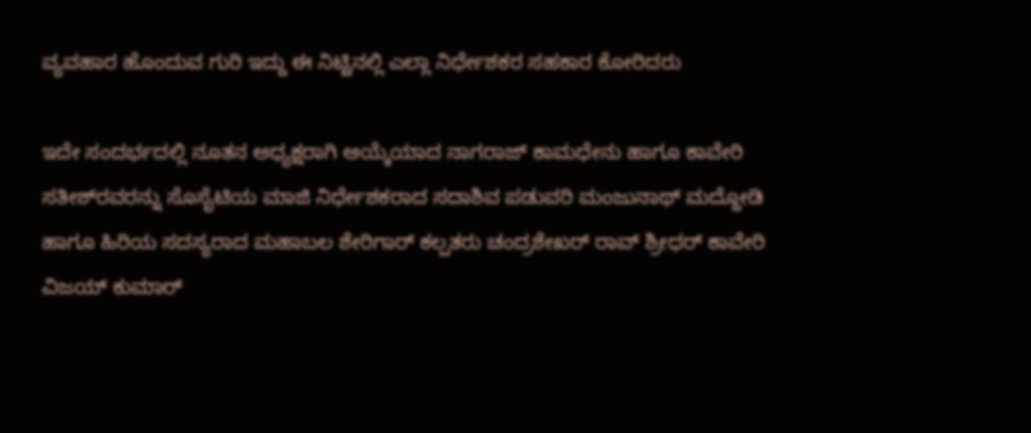ವ್ಯವಹಾರ ಹೊಂದುವ ಗುರಿ ಇದ್ದು ಈ ನಿಟ್ಟಿನಲ್ಲಿ ಎಲ್ಲಾ ನಿರ್ಧೇಶಕರ ಸಹಕಾರ ಕೋರಿದರು

ಇದೇ ಸಂದರ್ಭದಲ್ಲಿ ನೂತನ ಅಧ್ಯಕ್ಷರಾಗಿ ಆಯ್ಕೆಯಾದ ನಾಗರಾಜ್‌ ಕಾಮಧೇನು ಹಾಗೂ ಕಾವೇರಿ ಸತೀಶ್‌ರವರನ್ನು ಸೊಸೈಟಿಯ ಮಾಜಿ ನಿರ್ಧೇಶಕರಾದ ಸದಾಶಿವ ಪಡುವರಿ ಮಂಜುನಾಥ್‌ ಮದ್ದೋಡಿ ಹಾಗೂ ಹಿರಿಯ ಸದಸ್ಯರಾದ ಮಹಾಬಲ ಶೇರಿಗಾರ್‌ ಕಲ್ಪತರು ಚಂದ್ರಶೇಖರ್‌ ರಾವ್‌ ಶ್ರೀಧರ್‌ ಕಾವೇರಿ  ವಿಜಯ್‌ ಕುಮಾರ್‌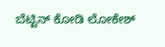ಬೆಟ್ಟಿನ್‌ ಕೋಡಿ ಲೋಕೇಶ್‌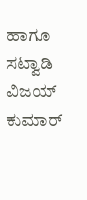ಹಾಗೂ ಸಟ್ವಾಡಿ ವಿಜಯ್‌ ಕುಮಾರ್‌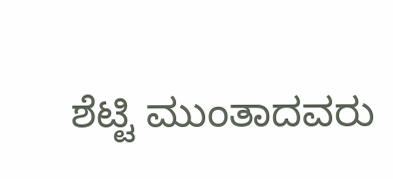ಶೆಟ್ಟಿ ಮುಂತಾದವರು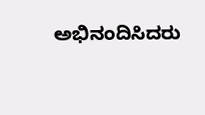ಅಭಿನಂದಿಸಿದರು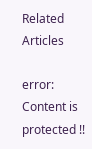Related Articles

error: Content is protected !!